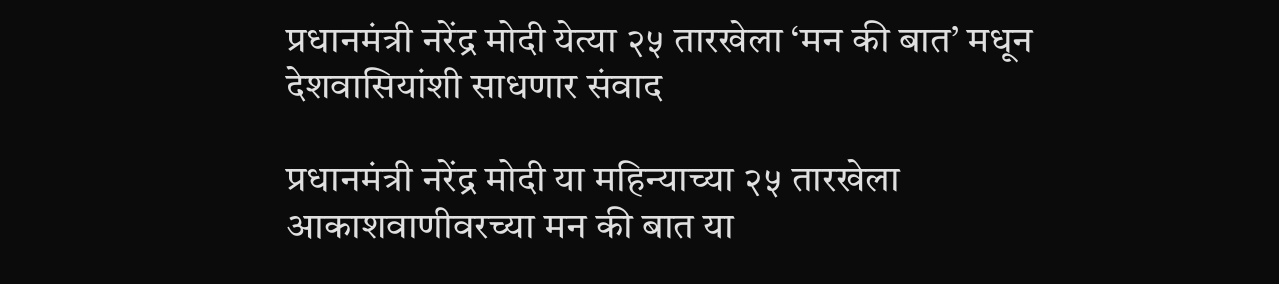प्रधानमंत्री नरेंद्र मोदी येत्या २५ तारखेला ‘मन की बात’ मधून देशवासियांशी साधणार संवाद

प्रधानमंत्री नरेंद्र मोदी या महिन्याच्या २५ तारखेला आकाशवाणीवरच्या मन की बात या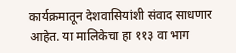कार्यक्रमातून ‌देशवासियांशी संवाद साधणार आहेत. या मालिकेचा हा ११३ वा भाग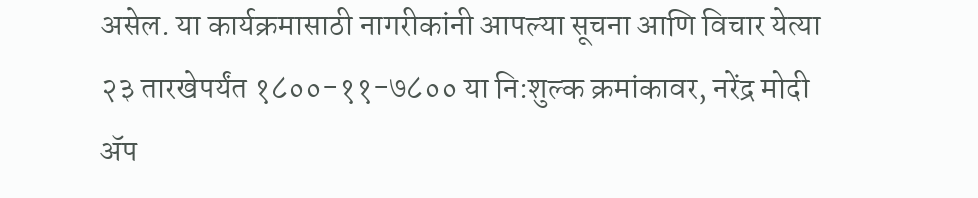असेल. या कार्यक्रमासाठी नागरीकांनी आपल्या सूचना आणि विचार येत्या २३ तारखेपर्यंत १८००-११-७८०० या नि:शुल्क क्रमांकावर, नरेंद्र मोदी ॲप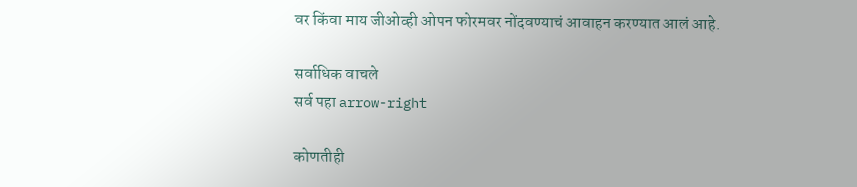वर किंवा माय जीओव्ही ओपन फोरमवर नोंदवण्याचं आवाहन करण्यात आलं आहे.

सर्वाधिक वाचले
सर्व पहा arrow-right

कोणतीही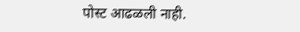पोस्ट आढळली नाही.